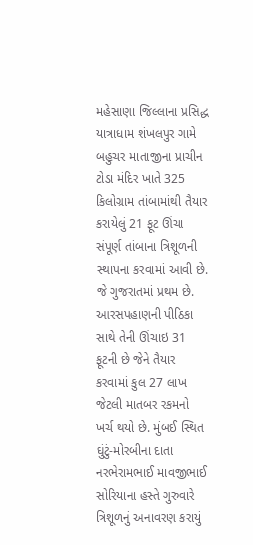મહેસાણા જિલ્લાના પ્રસિદ્ધ યાત્રાધામ શંખલપુર ગામે બહુચર માતાજીના પ્રાચીન ટોડા મંદિર ખાતે 325 કિલોગ્રામ તાંબામાંથી તૈયાર કરાયેલું 21 ફૂટ ઊંચા સંપૂર્ણ તાંબાના ત્રિશૂળની સ્થાપના કરવામાં આવી છે. જે ગુજરાતમાં પ્રથમ છે. આરસપહાણની પીઠિકા સાથે તેની ઊંચાઇ 31 ફૂટની છે જેને તૈયાર કરવામાં કુલ 27 લાખ જેટલી માતબર રકમનો ખર્ચ થયો છે. મુંબઈ સ્થિત ઘુંટું-મોરબીના દાતા નરભેરામભાઈ માવજીભાઈ સોરિયાના હસ્તે ગુરુવારે ત્રિશૂળનું અનાવરણ કરાયું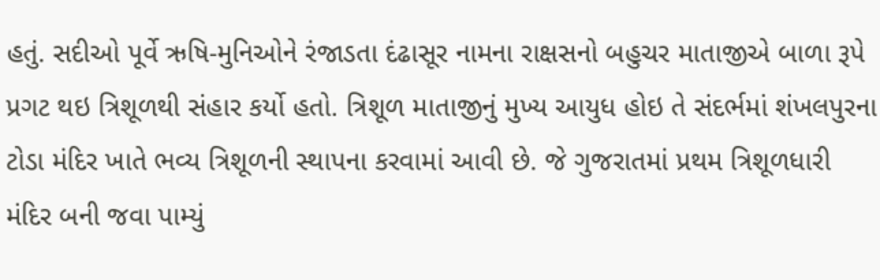હતું. સદીઓ પૂર્વે ઋષિ-મુનિઓને રંજાડતા દંઢાસૂર નામના રાક્ષસનો બહુચર માતાજીએ બાળા રૂપે પ્રગટ થઇ ત્રિશૂળથી સંહાર કર્યો હતો. ત્રિશૂળ માતાજીનું મુખ્ય આયુધ હોઇ તે સંદર્ભમાં શંખલપુરના ટોડા મંદિર ખાતે ભવ્ય ત્રિશૂળની સ્થાપના કરવામાં આવી છે. જે ગુજરાતમાં પ્રથમ ત્રિશૂળધારી મંદિર બની જવા પામ્યું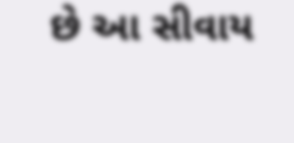છે આ સીવાય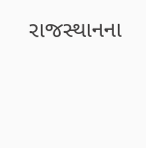રાજસ્થાનના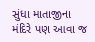સુંધા માતાજીના મંદિરે પણ આવા જ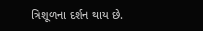ત્રિશૂળના દર્શન થાય છે.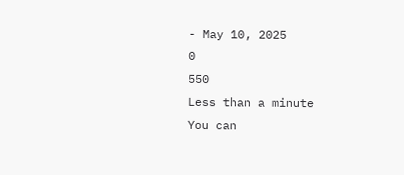- May 10, 2025
0
550
Less than a minute
You can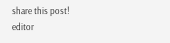share this post!
editor